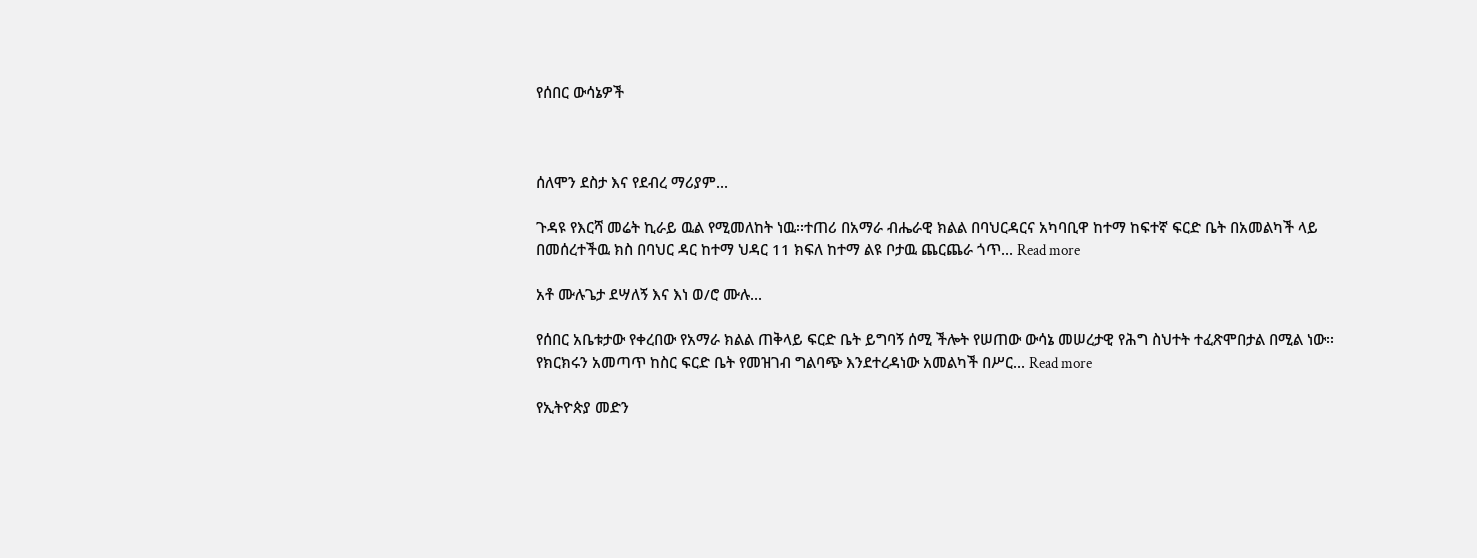የሰበር ውሳኔዎች



ሰለሞን ደስታ እና የደብረ ማሪያም...

ጉዳዩ የእርሻ መሬት ኪራይ ዉል የሚመለከት ነዉ፡፡ተጠሪ በአማራ ብሔራዊ ክልል በባህርዳርና አካባቢዋ ከተማ ከፍተኛ ፍርድ ቤት በአመልካች ላይ በመሰረተችዉ ክስ በባህር ዳር ከተማ ህዳር 11 ክፍለ ከተማ ልዩ ቦታዉ ጨርጨራ ጎጥ... Read more

አቶ ሙሉጌታ ደሣለኝ እና እነ ወ/ሮ ሙሉ...

የሰበር አቤቱታው የቀረበው የአማራ ክልል ጠቅላይ ፍርድ ቤት ይግባኝ ሰሚ ችሎት የሠጠው ውሳኔ መሠረታዊ የሕግ ስህተት ተፈጽሞበታል በሚል ነው፡፡ የክርክሩን አመጣጥ ከስር ፍርድ ቤት የመዝገብ ግልባጭ እንደተረዳነው አመልካች በሥር... Read more

የኢትዮጵያ መድን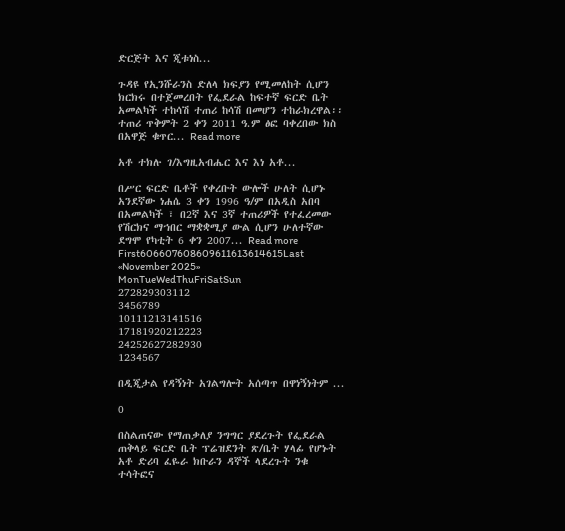ድርጅት እና ጂቱነስ...

ጉዳዩ የኢንሹራንስ ድለላ ክፍያን የሚመለከት ሲሆን ክርክሩ በተጀመረበት የፌደራል ከፍተኛ ፍርድ ቤት አመልካች ተከሳሽ ተጠሪ ከሳሽ በመሆን ተከራክረዋል፡፡ ተጠሪ ጥቅምት 2 ቀን 2011 ዓ.ም ፅፎ ባቀረበው ክስ በአዋጅ ቁጥር... Read more

አቶ ተክሉ ገ/እግዚአብሔር እና እነ አቶ...

በሥር ፍርድ ቤቶች የቀረቡት ውሎች ሁለት ሲሆኑ አንደኛው ነሐሴ 3 ቀን 1996 ዓ/ም በአዲስ አበባ በአመልካች ፣ በ2ኛ እና 3ኛ ተጠሪዎች የተፈረመው የሽርክና ማኀበር ማቋቋሚያ ውል ሲሆን ሁለተኛው ደግሞ የካቲት 6 ቀን 2007... Read more
First606607608609611613614615Last
«November 2025»
MonTueWedThuFriSatSun
272829303112
3456789
10111213141516
17181920212223
24252627282930
1234567

በዲጂታል የዳኝነት አገልግሎት አሰጣጥ በዋነኝነትም ...

0

በስልጠናው የማጠቃለያ ንግግር ያደረጉት የፌደራል ጠቅላይ ፍርድ ቤት ፕሬዝደንት ጽ/ቤት ሃላፊ የሆኑት አቶ ድሪባ ፈዬራ ክቡራን ዳኞች ላደረጉት ንቁ ተሳትፎና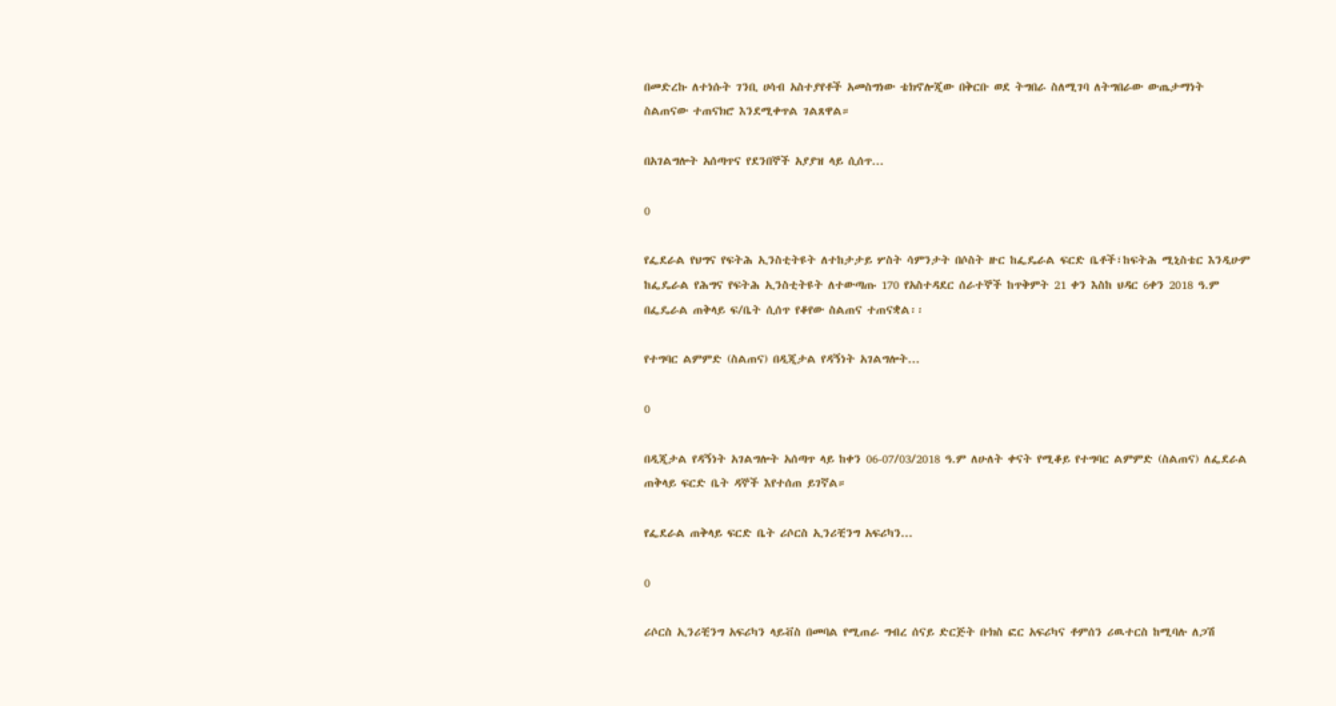በመድረኩ ለተነሱት ገንቢ ሀሳብ አስተያየቶች አመስግነው ቴክኖሎጂው በቅርቡ ወደ ትግበራ ስለሚገባ ለትግበራው ውጤታማነት ስልጠናው ተጠናክሮ እንደሚቀጥል ገልጸዋል።

በአገልግሎት አሰጣጥና የደንበኞች አያያዝ ላይ ሲሰጥ...

0

የፌደራል የህግና የፍትሕ ኢንስቲትዩት ለተከታታይ ሦስት ሳምንታት በሶስት ዙር ከፌዴራል ፍርድ ቤቶች፣ከፍትሕ ሚኒስቴር እንዲሁም ከፌዴራል የሕግና የፍትሕ ኢንስቲትዩት ለተውጣጡ 170 የአስተዳደር ሰራተኞች ከጥቅምት 21 ቀን እስከ ህዳር 6ቀን 2018 ዓ.ም በፌዴራል ጠቅላይ ፍ/ቤት ሲሰጥ የቆየው ስልጠና ተጠናቋል፡፡

የተግባር ልምምድ (ስልጠና) በዲጂታል የዳኝነት አገልግሎት...

0

በዲጂታል የዳኝነት አገልግሎት አሰጣጥ ላይ ከቀን 06-07/03/2018 ዓ.ም ለሁለት ቀናት የሚቆይ የተግባር ልምምድ (ስልጠና) ለፌደራል ጠቅላይ ፍርድ ቤት ዳኞች እየተሰጠ ይገኛል።

የፌደራል ጠቅላይ ፍርድ ቤት ሪሶርስ ኢንሪቺንግ አፍሪካን...

0

ሪሶርስ ኢንሪቺንግ አፍሪካን ላይቭስ በመባል የሚጠራ ግብረ ሰናይ ድርጅት ቡክስ ፎር አፍሪካና ቶምሰን ሪዉተርስ ከሚባሉ ለጋሽ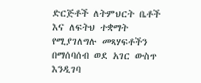ድርጅቶች ለትምህርት ቤቶች እና ለፍትህ ተቋማት የሚያገለግሉ መጻሃፍቶችን በማሰባሰብ ወደ አገር ውስጥ እንዲገባ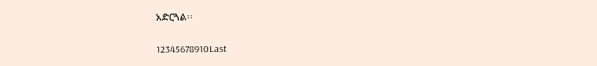አድርጓል፡፡

12345678910Last